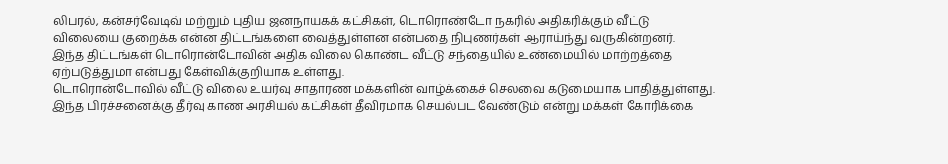லிபரல், கன்சர்வேடிவ் மற்றும் புதிய ஜனநாயகக் கட்சிகள், டொரொண்டோ நகரில் அதிகரிக்கும் வீட்டு விலையை குறைக்க என்ன திட்டங்களை வைத்துள்ளன என்பதை நிபுணர்கள் ஆராய்ந்து வருகின்றனர்.
இந்த திட்டங்கள் டொரொன்டோவின் அதிக விலை கொண்ட வீட்டு சந்தையில் உண்மையில் மாற்றத்தை ஏற்படுத்துமா என்பது கேள்விக்குறியாக உள்ளது.
டொரொன்டோவில் வீட்டு விலை உயர்வு சாதாரண மக்களின் வாழ்க்கைச் செலவை கடுமையாக பாதித்துள்ளது.
இந்த பிரச்சனைக்கு தீர்வு காண அரசியல் கட்சிகள் தீவிரமாக செயல்பட வேண்டும் என்று மக்கள் கோரிக்கை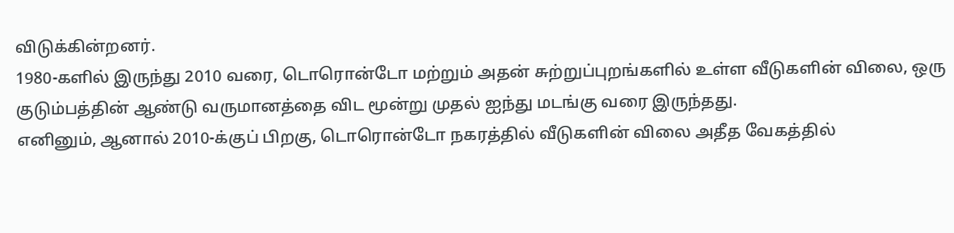விடுக்கின்றனர்.
1980-களில் இருந்து 2010 வரை, டொரொன்டோ மற்றும் அதன் சுற்றுப்புறங்களில் உள்ள வீடுகளின் விலை, ஒரு குடும்பத்தின் ஆண்டு வருமானத்தை விட மூன்று முதல் ஐந்து மடங்கு வரை இருந்தது.
எனினும், ஆனால் 2010-க்குப் பிறகு, டொரொன்டோ நகரத்தில் வீடுகளின் விலை அதீத வேகத்தில்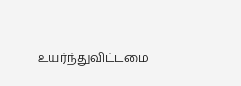உயர்ந்துவிட்டமை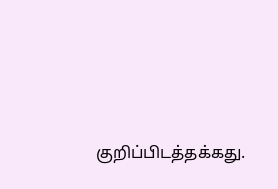குறிப்பிடத்தக்கது.